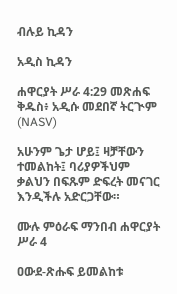ብሉይ ኪዳን

አዲስ ኪዳን

ሐዋርያት ሥራ 4:29 መጽሐፍ ቅዱስ፥ አዲሱ መደበኛ ትርጒም (NASV)

አሁንም ጌታ ሆይ፤ ዛቻቸውን ተመልከት፤ ባሪያዎችህም ቃልህን በፍጹም ድፍረት መናገር እንዲችሉ አድርጋቸው።

ሙሉ ምዕራፍ ማንበብ ሐዋርያት ሥራ 4

ዐውደ-ጽሑፍ ይመልከቱ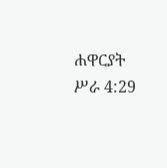ሐዋርያት ሥራ 4:29